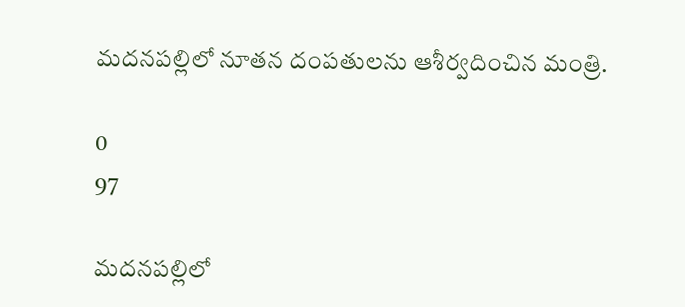మదనపల్లిలో నూతన దంపతులను ఆశీర్వదించిన మంత్రి.

0
97

మదనపల్లిలో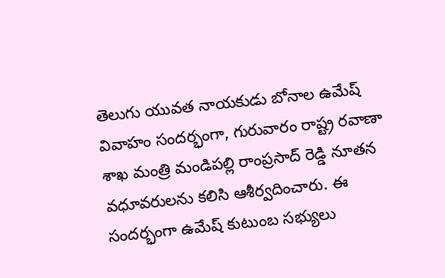తెలుగు యువత నాయకుడు బోనాల ఉమేష్ వివాహం సందర్భంగా, గురువారం రాష్ట్ర రవాణా శాఖ మంత్రి మండిపల్లి రాంప్రసాద్ రెడ్డి నూతన వధూవరులను కలిసి ఆశీర్వదించారు. ఈ సందర్భంగా ఉమేష్ కుటుంబ సభ్యులు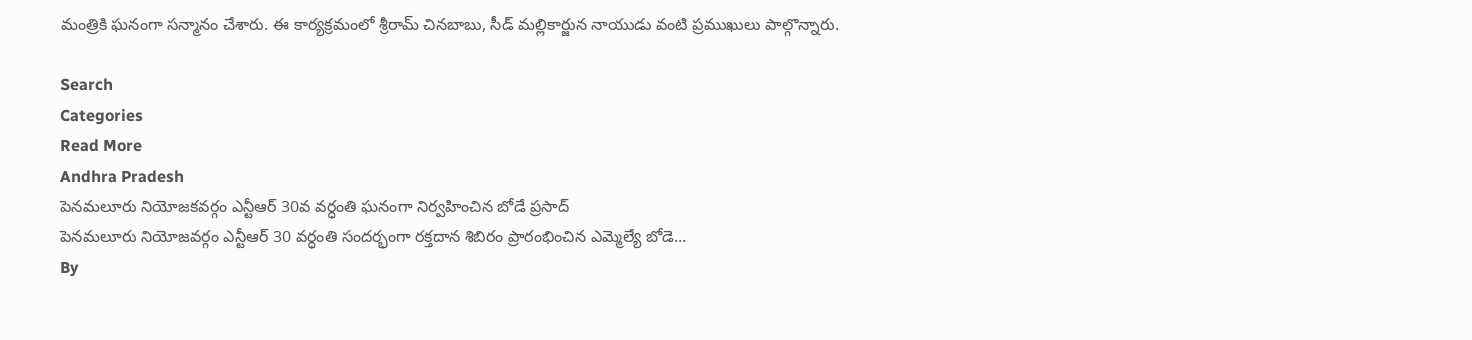మంత్రికి ఘనంగా సన్మానం చేశారు. ఈ కార్యక్రమంలో శ్రీరామ్ చినబాబు, సీడ్ మల్లికార్జున నాయుడు వంటి ప్రముఖులు పాల్గొన్నారు.

Search
Categories
Read More
Andhra Pradesh
పెనమలూరు నియోజకవర్గం ఎన్టీఆర్ 30వ వర్ధంతి ఘనంగా నిర్వహించిన బోడే ప్రసాద్
పెనమలూరు నియోజవర్గం ఎన్టీఆర్ 30 వర్ధంతి సందర్భంగా రక్తదాన శిబిరం ప్రారంభించిన ఎమ్మెల్యే బోడె...
By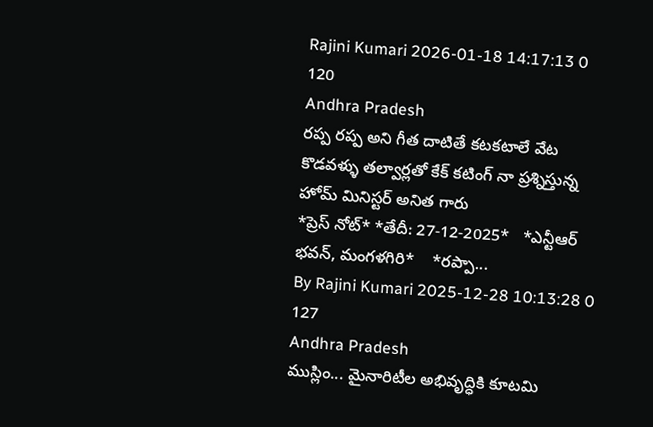Rajini Kumari 2026-01-18 14:17:13 0 120
Andhra Pradesh
రప్ప రప్ప అని గీత దాటితే కటకటాలే వేట కొడవళ్ళు తల్వార్లతో కేక్ కటింగ్ నా ప్రశ్నిస్తున్న హోమ్ మినిస్టర్ అనిత గారు
*ప్రెస్ నోట్* *తేదీ: 27-12-2025*   *ఎన్టీఆర్ భవన్, మంగళగిరి*    *రప్పా...
By Rajini Kumari 2025-12-28 10:13:28 0 127
Andhra Pradesh
ముస్లిం... మైనారిటీల అభివృద్ధికి కూటమి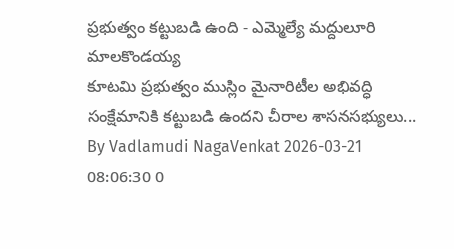ప్రభుత్వం కట్టుబడి ఉంది - ఎమ్మెల్యే మద్దులూరి మాలకొండయ్య
కూటమి ప్రభుత్వం ముస్లిం మైనారిటీల అభివద్ధి సంక్షేమానికి కట్టుబడి ఉందని చీరాల శాసనసభ్యులు...
By Vadlamudi NagaVenkat 2026-03-21 08:06:30 0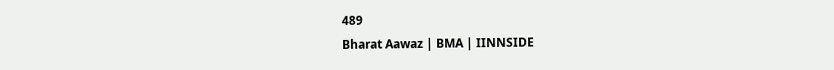489
Bharat Aawaz | BMA | IINNSIDE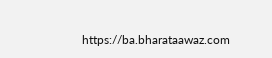https://ba.bharataawaz.com